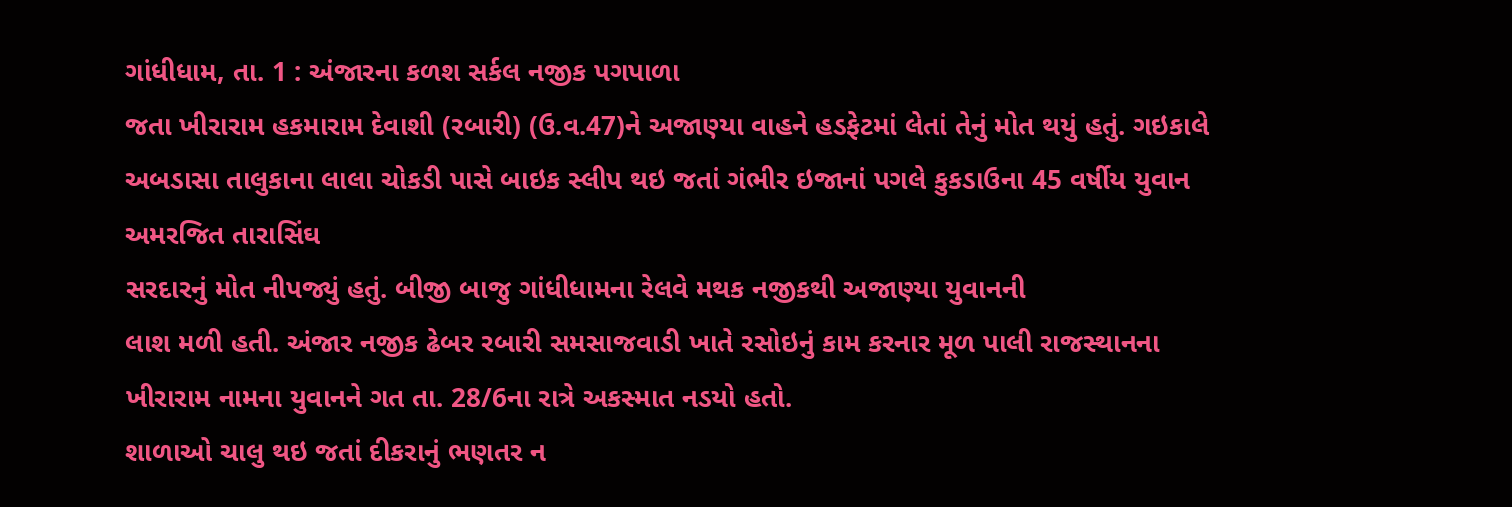ગાંધીધામ, તા. 1 : અંજારના કળશ સર્કલ નજીક પગપાળા
જતા ખીરારામ હકમારામ દેવાશી (રબારી) (ઉ.વ.47)ને અજાણ્યા વાહને હડફેટમાં લેતાં તેનું મોત થયું હતું. ગઇકાલે
અબડાસા તાલુકાના લાલા ચોકડી પાસે બાઇક સ્લીપ થઇ જતાં ગંભીર ઇજાનાં પગલે કુકડાઉના 45 વર્ષીય યુવાન અમરજિત તારાસિંઘ
સરદારનું મોત નીપજ્યું હતું. બીજી બાજુ ગાંધીધામના રેલવે મથક નજીકથી અજાણ્યા યુવાનની
લાશ મળી હતી. અંજાર નજીક ઢેબર રબારી સમસાજવાડી ખાતે રસોઇનું કામ કરનાર મૂળ પાલી રાજસ્થાનના ખીરારામ નામના યુવાનને ગત તા. 28/6ના રાત્રે અકસ્માત નડયો હતો.
શાળાઓ ચાલુ થઇ જતાં દીકરાનું ભણતર ન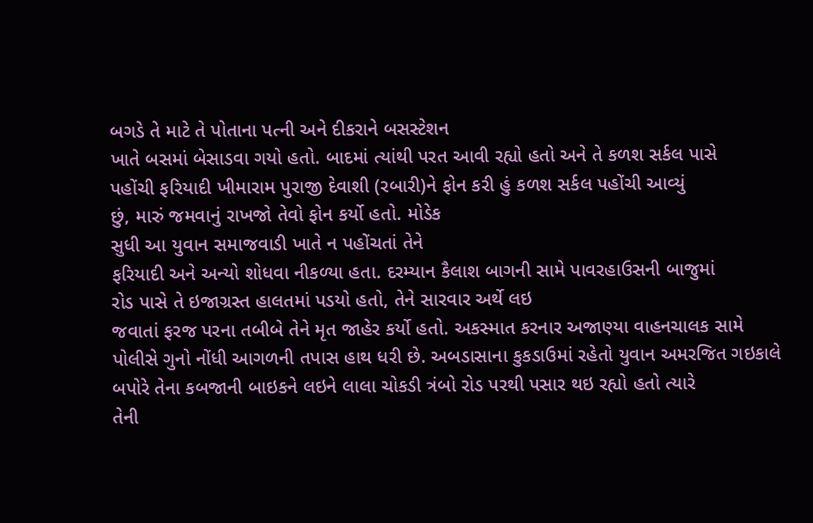બગડે તે માટે તે પોતાના પત્ની અને દીકરાને બસસ્ટેશન
ખાતે બસમાં બેસાડવા ગયો હતો. બાદમાં ત્યાંથી પરત આવી રહ્યો હતો અને તે કળશ સર્કલ પાસે
પહોંચી ફરિયાદી ખીમારામ પુરાજી દેવાશી (રબારી)ને ફોન કરી હું કળશ સર્કલ પહોંચી આવ્યું
છું, મારું જમવાનું રાખજો તેવો ફોન કર્યો હતો. મોડેક
સુધી આ યુવાન સમાજવાડી ખાતે ન પહોંચતાં તેને
ફરિયાદી અને અન્યો શોધવા નીકળ્યા હતા. દરમ્યાન કૈલાશ બાગની સામે પાવરહાઉસની બાજુમાં
રોડ પાસે તે ઇજાગ્રસ્ત હાલતમાં પડયો હતો, તેને સારવાર અર્થે લઇ
જવાતાં ફરજ પરના તબીબે તેને મૃત જાહેર કર્યો હતો. અકસ્માત કરનાર અજાણ્યા વાહનચાલક સામે
પોલીસે ગુનો નોંધી આગળની તપાસ હાથ ધરી છે. અબડાસાના કુકડાઉમાં રહેતો યુવાન અમરજિત ગઇકાલે
બપોરે તેના કબજાની બાઇકને લઇને લાલા ચોકડી ત્રંબો રોડ પરથી પસાર થઇ રહ્યો હતો ત્યારે
તેની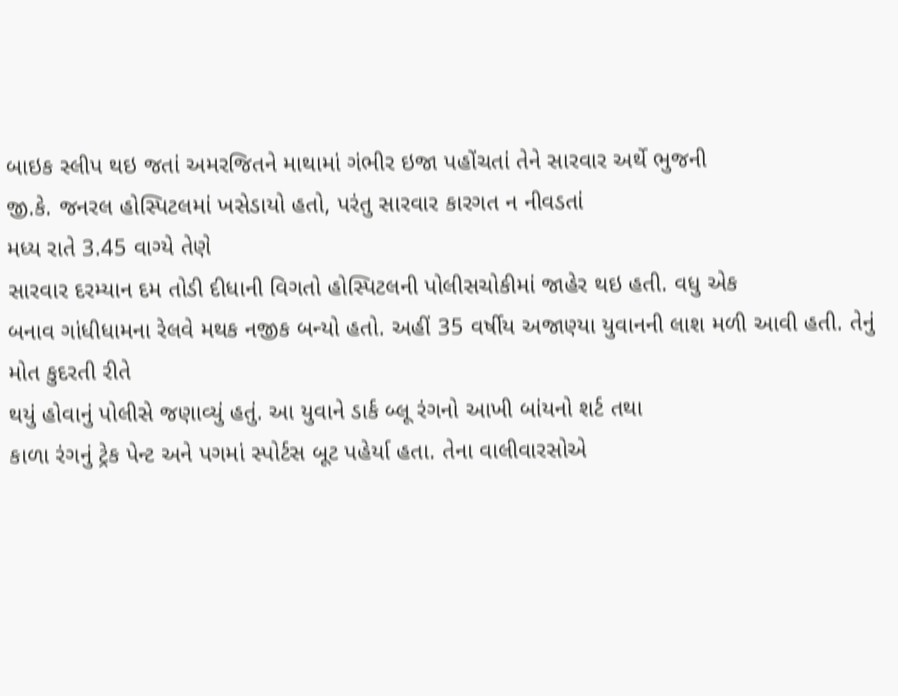બાઇક સ્લીપ થઇ જતાં અમરજિતને માથામાં ગંભીર ઇજા પહોંચતાં તેને સારવાર અર્થે ભુજની
જી.કે. જનરલ હોસ્પિટલમાં ખસેડાયો હતો, પરંતુ સારવાર કારગત ન નીવડતાં
મધ્ય રાતે 3.45 વાગ્યે તેણે
સારવાર દરમ્યાન દમ તોડી દીધાની વિગતો હોસ્પિટલની પોલીસચોકીમાં જાહેર થઇ હતી. વધુ એક
બનાવ ગાંધીધામના રેલવે મથક નજીક બન્યો હતો. અહીં 35 વર્ષીય અજાણ્યા યુવાનની લાશ મળી આવી હતી. તેનું મોત કુદરતી રીતે
થયું હોવાનું પોલીસે જણાવ્યું હતું. આ યુવાને ડાર્ક બ્લૂ રંગનો આખી બાંયનો શર્ટ તથા
કાળા રંગનું ટ્રેક પેન્ટ અને પગમાં સ્પોર્ટસ બૂટ પહેર્યા હતા. તેના વાલીવારસોએ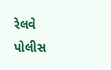રેલવે
પોલીસ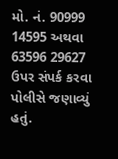મો. નં. 90999 14595 અથવા 63596 29627 ઉપર સંપર્ક કરવા પોલીસે જણાવ્યું
હતું.